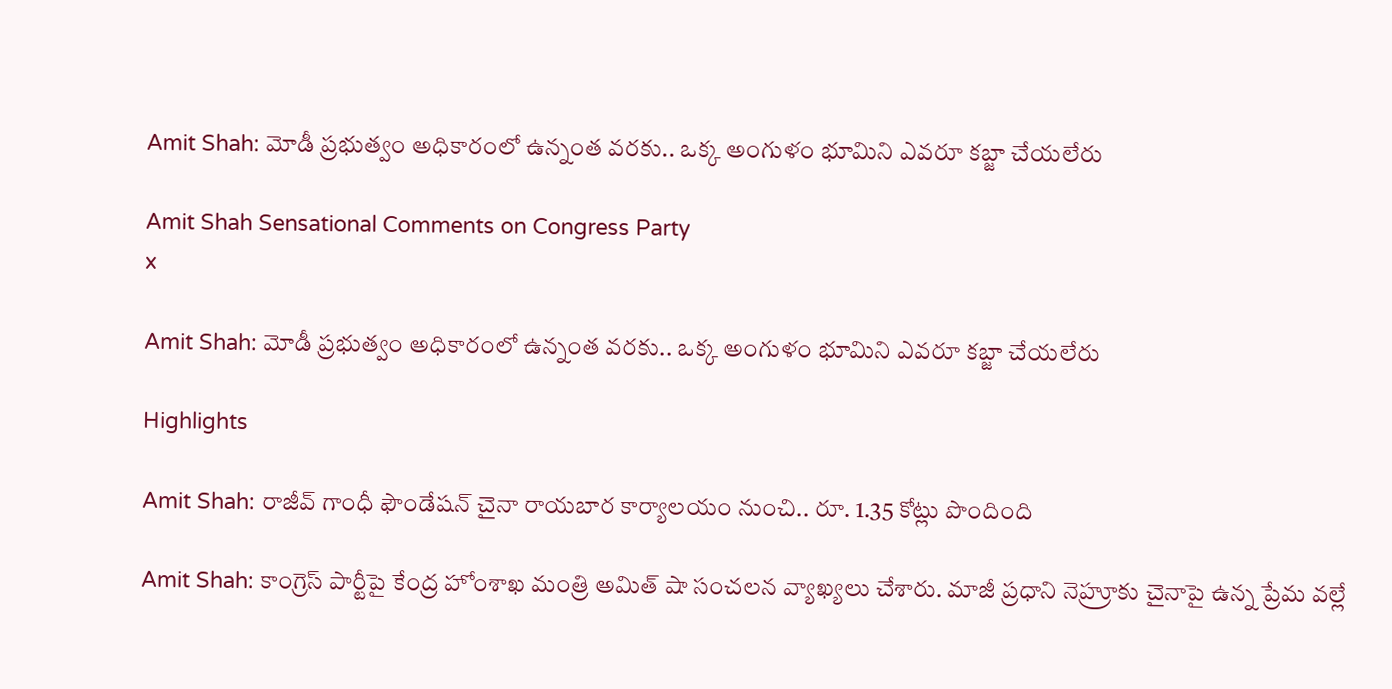Amit Shah: మోడీ ప్రభుత్వం అధికారంలో ఉన్నంత వరకు.. ఒక్క అంగుళం భూమిని ఎవరూ కబ్జా చేయలేరు

Amit Shah Sensational Comments on Congress Party
x

Amit Shah: మోడీ ప్రభుత్వం అధికారంలో ఉన్నంత వరకు.. ఒక్క అంగుళం భూమిని ఎవరూ కబ్జా చేయలేరు

Highlights

Amit Shah: రాజీవ్ గాంధీ ఫౌండేషన్ చైనా రాయబార కార్యాలయం నుంచి.. రూ. 1.35 కోట్లు పొందింది

Amit Shah: కాంగ్రెస్ పార్టీపై కేంద్ర హోంశాఖ మంత్రి అమిత్ షా సంచలన వ్యాఖ్యలు చేశారు. మాజీ ప్రధాని నెహ్రూకు చైనాపై ఉన్న ప్రేమ వల్లే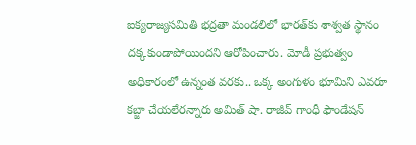ఐక్యరాజ్యసమితి భద్రతా మండలిలో భారత్‌కు శాశ్వత స్థానం దక్కకుండాపోయిందని ఆరోపించారు. మోడీ ప్రభుత్వం అధికారంలో ఉన్నంత వరకు.. ఒక్క అంగుళం భూమిని ఎవరూ కబ్జా చేయలేరన్నారు అమిత్ షా. రాజీవ్ గాంధీ ఫౌండేషన్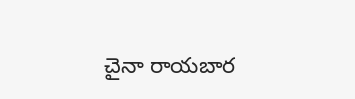చైనా రాయబార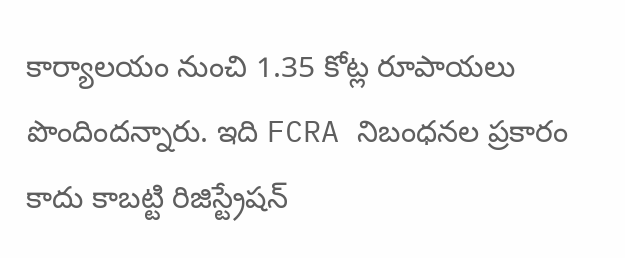కార్యాలయం నుంచి 1.35 కోట్ల రూపాయలు పొందిందన్నారు. ఇది FCRA నిబంధనల ప్రకారం కాదు కాబట్టి రిజిస్ట్రేషన్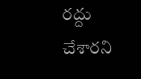రద్దు చేశారని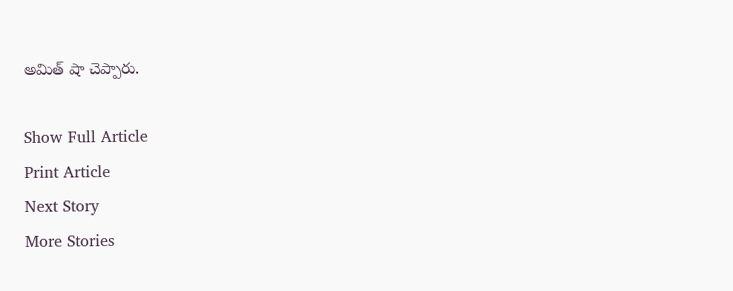అమిత్ షా చెప్పారు.

Show Full Article
Print Article
Next Story
More Stories